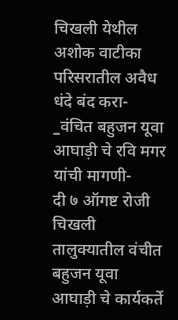चिखली येथील अशोक वाटीका परिसरातील अवैध धंदे बंद करा- _वंचित बहुजन यूवा आघाड़ी चे रवि मगर यांची मागणी-
दी ७ ऑगष्ट रोजी चिखली तालुक्यातील वंचीत बहुजन यूवा आघाड़ी चे कार्यकर्ते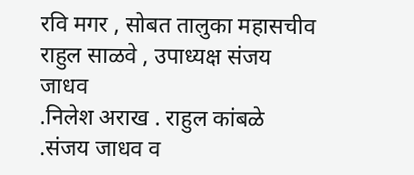रवि मगर , सोबत तालुका महासचीव राहुल साळवे , उपाध्यक्ष संजय जाधव
.निलेश अराख . राहुल कांबळे .संजय जाधव व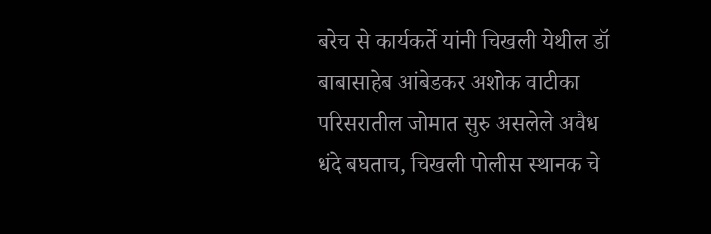बरेच से कार्यकर्ते यांनी चिखली येथील डॉ बाबासाहेब आंबेडकर अशोक वाटीका परिसरातील जोमात सुरु असलेले अवैध धंदे बघताच, चिखली पोलीस स्थानक चे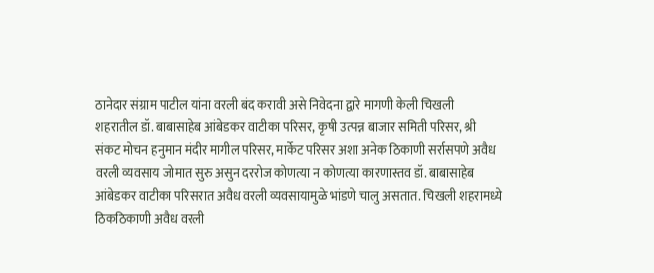ठानेदार संग्राम पाटील यांना वरली बंद करावी असे निवेदना द्वारे मागणी केली चिखली
शहरातील डॉ. बाबासाहेब आंबेडकर वाटीका परिसर, कृषी उत्पन्न बाजार समिती परिसर, श्री
संकट मोचन हनुमान मंदीर मागील परिसर, मार्केट परिसर अशा अनेक ठिकाणी सर्रासपणे अवैध
वरली व्यवसाय जोमात सुरु असुन दररोज कोणत्या न कोणत्या कारणास्तव डॉ. बाबासाहेब
आंबेडकर वाटीका परिसरात अवैध वरली व्यवसायामुळे भांडणे चालु असतात. चिखली शहरामध्ये ठिकठिकाणी अवैध वरली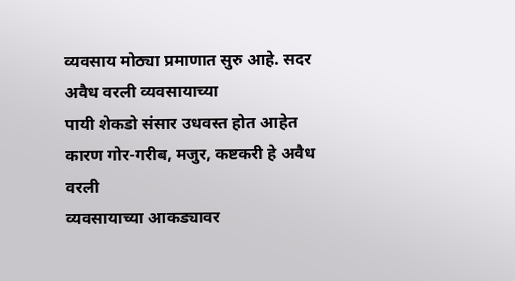व्यवसाय मोठ्या प्रमाणात सुरु आहे. सदर अवैध वरली व्यवसायाच्या
पायी शेकडो संसार उधवस्त होत आहेत कारण गोर-गरीब, मजुर, कष्टकरी हे अवैध वरली
व्यवसायाच्या आकड्यावर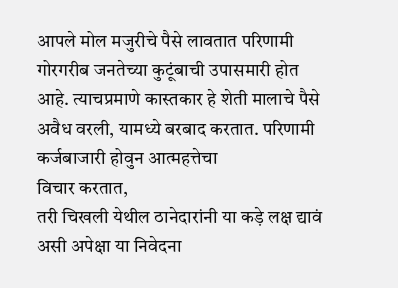आपले मोल मजुरीचे पैसे लावतात परिणामी
गोरगरीब जनतेच्या कुटूंबाची उपासमारी होत आहे. त्याचप्रमाणे कास्तकार हे शेती मालाचे पैसे
अवैध वरली, यामध्ये बरबाद करतात. परिणामी कर्जबाजारी होवुन आत्महत्तेचा
विचार करतात,
तरी चिखली येथील ठानेदारांनी या कड़े लक्ष द्यावं असी अपेक्षा या निवेदना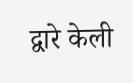द्वारे केली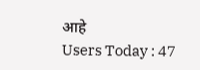आहे
Users Today : 47